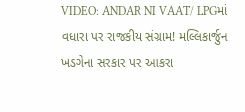VIDEO: ANDAR NI VAAT/ LPGમાં વધારા પર રાજકીય સંગ્રામ! મલ્લિકાર્જુન ખડગેના સરકાર પર આકરા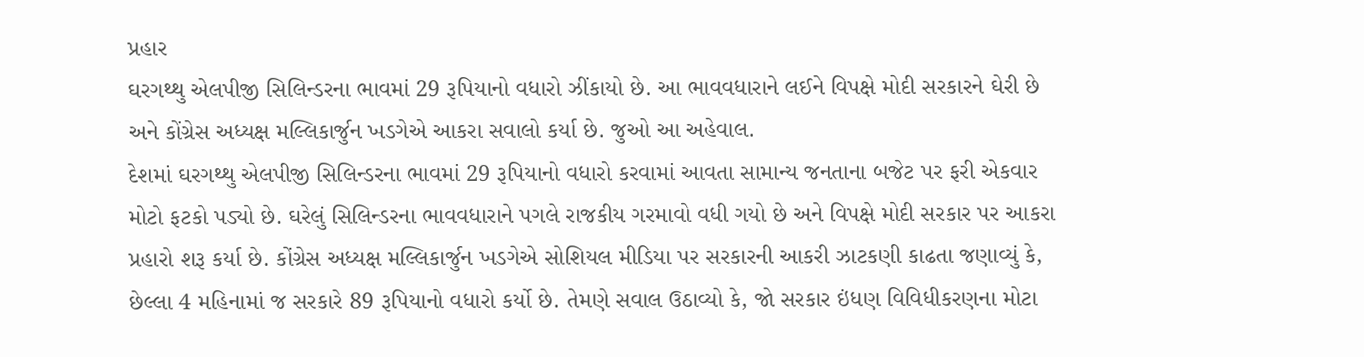પ્રહાર
ઘરગથ્થુ એલપીજી સિલિન્ડરના ભાવમાં 29 રૂપિયાનો વધારો ઝીંકાયો છે. આ ભાવવધારાને લઈને વિપક્ષે મોદી સરકારને ઘેરી છે અને કોંગ્રેસ અધ્યક્ષ મલ્લિકાર્જુન ખડગેએ આકરા સવાલો કર્યા છે. જુઓ આ અહેવાલ.
દેશમાં ઘરગથ્થુ એલપીજી સિલિન્ડરના ભાવમાં 29 રૂપિયાનો વધારો કરવામાં આવતા સામાન્ય જનતાના બજેટ પર ફરી એકવાર મોટો ફટકો પડ્યો છે. ઘરેલું સિલિન્ડરના ભાવવધારાને પગલે રાજકીય ગરમાવો વધી ગયો છે અને વિપક્ષે મોદી સરકાર પર આકરા પ્રહારો શરૂ કર્યા છે. કોંગ્રેસ અધ્યક્ષ મલ્લિકાર્જુન ખડગેએ સોશિયલ મીડિયા પર સરકારની આકરી ઝાટકણી કાઢતા જણાવ્યું કે, છેલ્લા 4 મહિનામાં જ સરકારે 89 રૂપિયાનો વધારો કર્યો છે. તેમણે સવાલ ઉઠાવ્યો કે, જો સરકાર ઇંધણ વિવિધીકરણના મોટા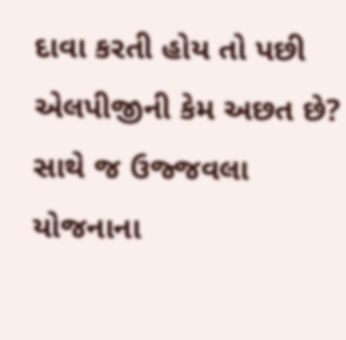દાવા કરતી હોય તો પછી એલપીજીની કેમ અછત છે? સાથે જ ઉજ્જવલા યોજનાના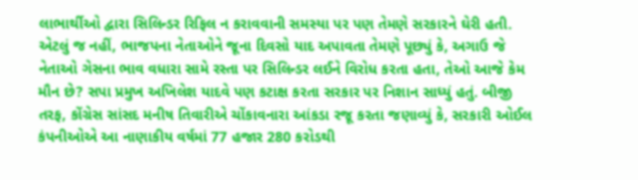લાભાર્થીઓ દ્વારા સિલિન્ડર રિફિલ ન કરાવવાની સમસ્યા પર પણ તેમણે સરકારને ઘેરી હતી. એટલું જ નહીં, ભાજપના નેતાઓને જૂના દિવસો યાદ અપાવતા તેમણે પૂછ્યું કે, અગાઉ જે નેતાઓ ગેસના ભાવ વધારા સામે રસ્તા પર સિલિન્ડર લઈને વિરોધ કરતા હતા, તેઓ આજે કેમ મૌન છે? સપા પ્રમુખ અખિલેશ યાદવે પણ કટાક્ષ કરતા સરકાર પર નિશાન સાધ્યું હતું. બીજી તરફ, કોંગ્રેસ સાંસદ મનીષ તિવારીએ ચોંકાવનારા આંકડા રજૂ કરતા જણાવ્યું કે, સરકારી ઓઈલ કંપનીઓએ આ નાણાકીય વર્ષમાં 77 હજાર 280 કરોડથી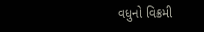વધુનો વિક્રમી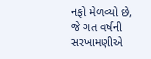નફો મેળવ્યો છે, જે ગત વર્ષની સરખામણીએ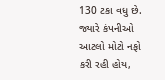130 ટકા વધુ છે. જ્યારે કંપનીઓ આટલો મોટો નફો કરી રહી હોય,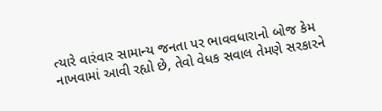ત્યારે વારંવાર સામાન્ય જનતા પર ભાવવધારાનો બોજ કેમ નાખવામાં આવી રહ્યો છે, તેવો વેધક સવાલ તેમણે સરકારને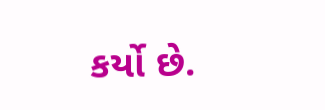કર્યો છે.